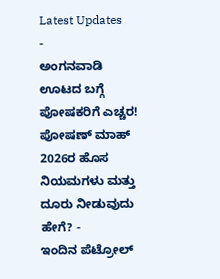Latest Updates
-
ಅಂಗನವಾಡಿ ಊಟದ ಬಗ್ಗೆ ಪೋಷಕರಿಗೆ ಎಚ್ಚರ! ಪೋಷಣ್ ಮಾಹ್ 2026ರ ಹೊಸ ನಿಯಮಗಳು ಮತ್ತು ದೂರು ನೀಡುವುದು ಹೇಗೆ? -
ಇಂದಿನ ಪೆಟ್ರೋಲ್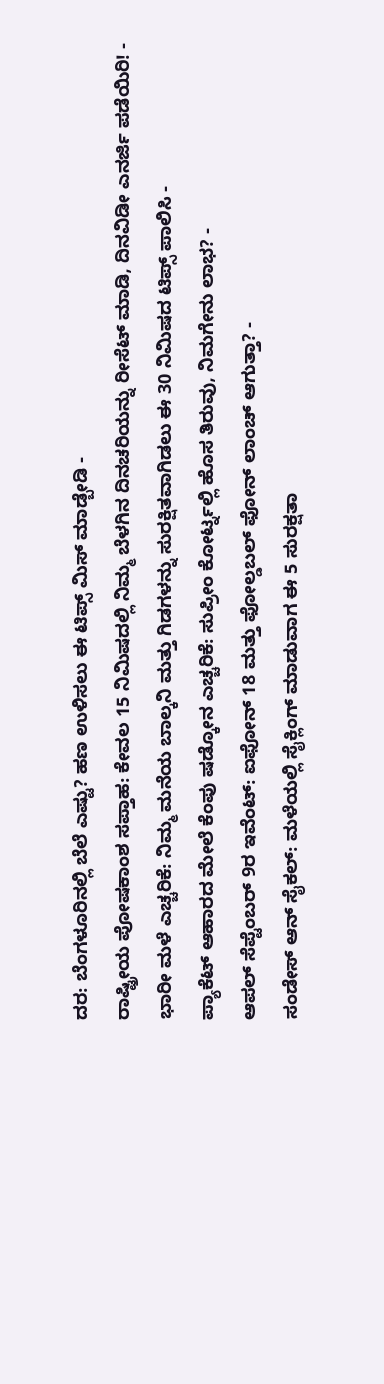ದರ: ಬೆಂಗಳೂರಿನಲ್ಲಿ ಬೆಲೆ ಎಷ್ಟು? ಹಣ ಉಳಿಸಲು ಈ ಟಿಪ್ಸ್ ಮಿಸ್ ಮಾಡ್ಬೇಡಿ -
ರಾಷ್ಟ್ರೀಯ ಪೋಷಕಾಂಶ ಸಪ್ತಾಹ: ಕೇವಲ 15 ನಿಮಿಷದಲ್ಲಿ ನಿಮ್ಮ ಬೆಳಗಿನ ದಿನಚರಿಯನ್ನು ರೀಸೆಟ್ ಮಾಡಿ, ದಿನವಿಡೀ ಎನರ್ಜಿ ಪಡೆಯಿರಿ! -
ಭಾರೀ ಮಳೆ ಎಚ್ಚರಿಕೆ: ನಿಮ್ಮ ಮನೆಯ ಬಾಲ್ಕನಿ ಮತ್ತು ಗಿಡಗಳನ್ನು ಸುರಕ್ಷಿತವಾಗಿಡಲು ಈ 30 ನಿಮಿಷದ ಟಿಪ್ಸ್ ಪಾಲಿಸಿ -
ಪ್ಯಾಕೆಟ್ ಆಹಾರದ ಮೇಲೆ ಕೆಂಪು ಷಡ್ಕೋನ ಎಚ್ಚರಿಕೆ: ಸುಪ್ರೀಂ ಕೋರ್ಟ್ನಲ್ಲಿ ಹೊಸ ತಿರುವು, ನಿಮಗೇನು ಲಾಭ? -
ಆಪಲ್ ಸೆಪ್ಟೆಂಬರ್ 9ರ ಇವೆಂಟ್: ಐಫೋನ್ 18 ಮತ್ತು ಫೋಲ್ಡಬಲ್ ಫೋನ್ ಲಾಂಚ್ ಆಗುತ್ತಾ? -
ಸಂಡೇಸ್ ಆನ್ ಸೈಕಲ್: ಮಳೆಯಲ್ಲಿ ಸೈಕ್ಲಿಂಗ್ ಮಾಡುವಾಗ ಈ 5 ಸುರಕ್ಷತಾ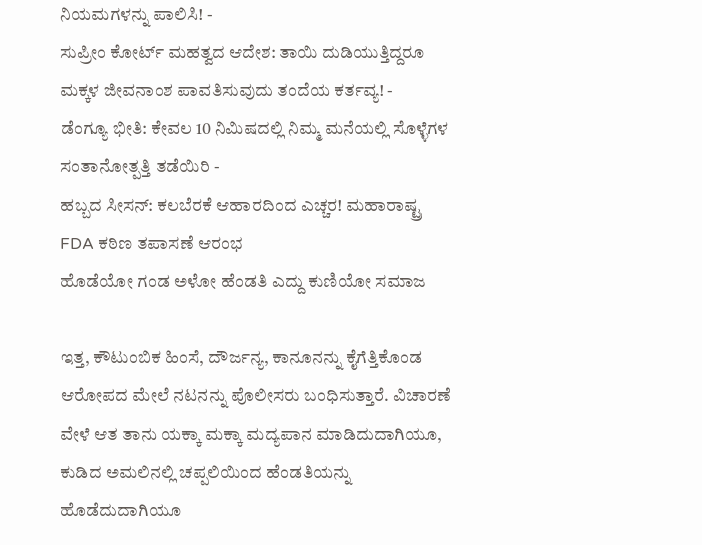ನಿಯಮಗಳನ್ನು ಪಾಲಿಸಿ! -
ಸುಪ್ರೀಂ ಕೋರ್ಟ್ ಮಹತ್ವದ ಆದೇಶ: ತಾಯಿ ದುಡಿಯುತ್ತಿದ್ದರೂ ಮಕ್ಕಳ ಜೀವನಾಂಶ ಪಾವತಿಸುವುದು ತಂದೆಯ ಕರ್ತವ್ಯ! -
ಡೆಂಗ್ಯೂ ಭೀತಿ: ಕೇವಲ 10 ನಿಮಿಷದಲ್ಲಿ ನಿಮ್ಮ ಮನೆಯಲ್ಲಿ ಸೊಳ್ಳೆಗಳ ಸಂತಾನೋತ್ಪತ್ತಿ ತಡೆಯಿರಿ -
ಹಬ್ಬದ ಸೀಸನ್: ಕಲಬೆರಕೆ ಆಹಾರದಿಂದ ಎಚ್ಚರ! ಮಹಾರಾಷ್ಟ್ರ FDA ಕಠಿಣ ತಪಾಸಣೆ ಆರಂಭ
ಹೊಡೆಯೋ ಗಂಡ ಅಳೋ ಹೆಂಡತಿ ಎದ್ದು ಕುಣಿಯೋ ಸಮಾಜ

ಇತ್ತ, ಕೌಟುಂಬಿಕ ಹಿಂಸೆ, ದೌರ್ಜನ್ಯ, ಕಾನೂನನ್ನು ಕೈಗೆತ್ತಿಕೊಂಡ ಆರೋಪದ ಮೇಲೆ ನಟನನ್ನು ಪೊಲೀಸರು ಬಂಧಿಸುತ್ತಾರೆ. ವಿಚಾರಣೆ ವೇಳೆ ಆತ ತಾನು ಯಕ್ಕಾ ಮಕ್ಕಾ ಮದ್ಯಪಾನ ಮಾಡಿದುದಾಗಿಯೂ, ಕುಡಿದ ಅಮಲಿನಲ್ಲಿ ಚಪ್ಪಲಿಯಿಂದ ಹೆಂಡತಿಯನ್ನು ಹೊಡೆದುದಾಗಿಯೂ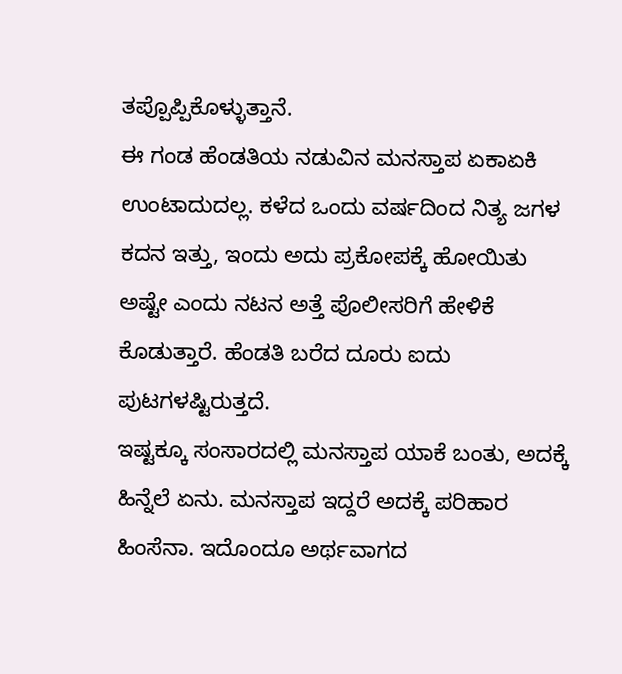ತಪ್ಪೊಪ್ಪಿಕೊಳ್ಳುತ್ತಾನೆ.
ಈ ಗಂಡ ಹೆಂಡತಿಯ ನಡುವಿನ ಮನಸ್ತಾಪ ಏಕಾಏಕಿ ಉಂಟಾದುದಲ್ಲ. ಕಳೆದ ಒಂದು ವರ್ಷದಿಂದ ನಿತ್ಯ ಜಗಳ ಕದನ ಇತ್ತು, ಇಂದು ಅದು ಪ್ರಕೋಪಕ್ಕೆ ಹೋಯಿತು ಅಷ್ಟೇ ಎಂದು ನಟನ ಅತ್ತೆ ಪೊಲೀಸರಿಗೆ ಹೇಳಿಕೆ ಕೊಡುತ್ತಾರೆ. ಹೆಂಡತಿ ಬರೆದ ದೂರು ಐದು ಪುಟಗಳಷ್ಟಿರುತ್ತದೆ.
ಇಷ್ಟಕ್ಕೂ ಸಂಸಾರದಲ್ಲಿ ಮನಸ್ತಾಪ ಯಾಕೆ ಬಂತು, ಅದಕ್ಕೆ ಹಿನ್ನೆಲೆ ಏನು. ಮನಸ್ತಾಪ ಇದ್ದರೆ ಅದಕ್ಕೆ ಪರಿಹಾರ ಹಿಂಸೆನಾ. ಇದೊಂದೂ ಅರ್ಥವಾಗದ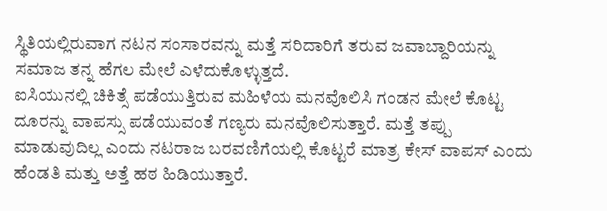ಸ್ಥಿತಿಯಲ್ಲಿರುವಾಗ ನಟನ ಸಂಸಾರವನ್ನು ಮತ್ತೆ ಸರಿದಾರಿಗೆ ತರುವ ಜವಾಬ್ದಾರಿಯನ್ನು ಸಮಾಜ ತನ್ನ ಹೆಗಲ ಮೇಲೆ ಎಳೆದುಕೊಳ್ಳುತ್ತದೆ.
ಐಸಿಯುನಲ್ಲಿ ಚಿಕಿತ್ಸೆ ಪಡೆಯುತ್ತಿರುವ ಮಹಿಳೆಯ ಮನವೊಲಿಸಿ ಗಂಡನ ಮೇಲೆ ಕೊಟ್ಟ ದೂರನ್ನು ವಾಪಸ್ಸು ಪಡೆಯುವಂತೆ ಗಣ್ಯರು ಮನವೊಲಿಸುತ್ತಾರೆ. ಮತ್ತೆ ತಪ್ಪು ಮಾಡುವುದಿಲ್ಲ ಎಂದು ನಟರಾಜ ಬರವಣಿಗೆಯಲ್ಲಿ ಕೊಟ್ಟರೆ ಮಾತ್ರ ಕೇಸ್ ವಾಪಸ್ ಎಂದು ಹೆಂಡತಿ ಮತ್ತು ಅತ್ತೆ ಹಠ ಹಿಡಿಯುತ್ತಾರೆ.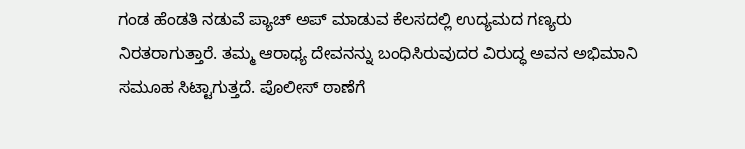ಗಂಡ ಹೆಂಡತಿ ನಡುವೆ ಪ್ಯಾಚ್ ಅಪ್ ಮಾಡುವ ಕೆಲಸದಲ್ಲಿ ಉದ್ಯಮದ ಗಣ್ಯರು ನಿರತರಾಗುತ್ತಾರೆ. ತಮ್ಮ ಆರಾಧ್ಯ ದೇವನನ್ನು ಬಂಧಿಸಿರುವುದರ ವಿರುದ್ಧ ಅವನ ಅಭಿಮಾನಿ ಸಮೂಹ ಸಿಟ್ಟಾಗುತ್ತದೆ. ಪೊಲೀಸ್ ಠಾಣೆಗೆ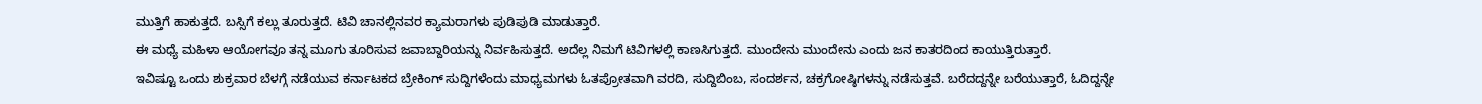ಮುತ್ತಿಗೆ ಹಾಕುತ್ತದೆ. ಬಸ್ಸಿಗೆ ಕಲ್ಲು ತೂರುತ್ತದೆ. ಟಿವಿ ಚಾನಲ್ಲಿನವರ ಕ್ಯಾಮರಾಗಳು ಪುಡಿಪುಡಿ ಮಾಡುತ್ತಾರೆ.
ಈ ಮಧ್ಯೆ ಮಹಿಳಾ ಆಯೋಗವೂ ತನ್ನ ಮೂಗು ತೂರಿಸುವ ಜವಾಬ್ದಾರಿಯನ್ನು ನಿರ್ವಹಿಸುತ್ತದೆ. ಅದೆಲ್ಲ ನಿಮಗೆ ಟಿವಿಗಳಲ್ಲಿ ಕಾಣಸಿಗುತ್ತದೆ. ಮುಂದೇನು ಮುಂದೇನು ಎಂದು ಜನ ಕಾತರದಿಂದ ಕಾಯುತ್ತಿರುತ್ತಾರೆ.
ಇವಿಷ್ಟೂ ಒಂದು ಶುಕ್ರವಾರ ಬೆಳಗ್ಗೆ ನಡೆಯುವ ಕರ್ನಾಟಕದ ಬ್ರೇಕಿಂಗ್ ಸುದ್ದಿಗಳೆಂದು ಮಾಧ್ಯಮಗಳು ಓತಪ್ರೋತವಾಗಿ ವರದಿ, ಸುದ್ದಿಬಿಂಬ, ಸಂದರ್ಶನ, ಚಕ್ರಗೋಷ್ಠಿಗಳನ್ನು ನಡೆಸುತ್ತವೆ. ಬರೆದದ್ದನ್ನೇ ಬರೆಯುತ್ತಾರೆ, ಓದಿದ್ದನ್ನೇ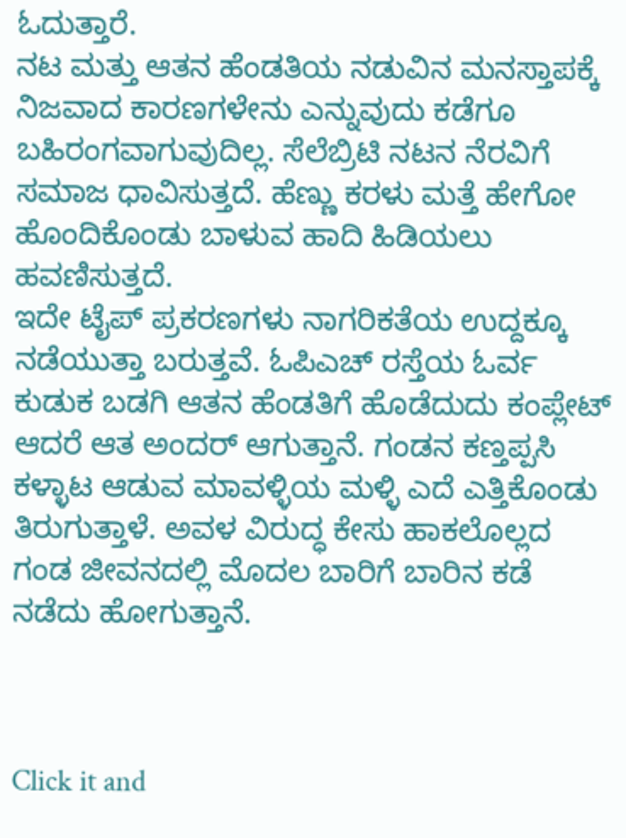ಓದುತ್ತಾರೆ.
ನಟ ಮತ್ತು ಆತನ ಹೆಂಡತಿಯ ನಡುವಿನ ಮನಸ್ತಾಪಕ್ಕೆ ನಿಜವಾದ ಕಾರಣಗಳೇನು ಎನ್ನುವುದು ಕಡೆಗೂ ಬಹಿರಂಗವಾಗುವುದಿಲ್ಲ. ಸೆಲೆಬ್ರಿಟಿ ನಟನ ನೆರವಿಗೆ ಸಮಾಜ ಧಾವಿಸುತ್ತದೆ. ಹೆಣ್ಣು ಕರಳು ಮತ್ತೆ ಹೇಗೋ ಹೊಂದಿಕೊಂಡು ಬಾಳುವ ಹಾದಿ ಹಿಡಿಯಲು ಹವಣಿಸುತ್ತದೆ.
ಇದೇ ಟೈಪ್ ಪ್ರಕರಣಗಳು ನಾಗರಿಕತೆಯ ಉದ್ದಕ್ಕೂ ನಡೆಯುತ್ತಾ ಬರುತ್ತವೆ. ಓಪಿಎಚ್ ರಸ್ತೆಯ ಓರ್ವ ಕುಡುಕ ಬಡಗಿ ಆತನ ಹೆಂಡತಿಗೆ ಹೊಡೆದುದು ಕಂಪ್ಲೇಟ್ ಆದರೆ ಆತ ಅಂದರ್ ಆಗುತ್ತಾನೆ. ಗಂಡನ ಕಣ್ತಪ್ಪಸಿ ಕಳ್ಳಾಟ ಆಡುವ ಮಾವಳ್ಳಿಯ ಮಳ್ಳಿ ಎದೆ ಎತ್ತಿಕೊಂಡು ತಿರುಗುತ್ತಾಳೆ. ಅವಳ ವಿರುದ್ಧ ಕೇಸು ಹಾಕಲೊಲ್ಲದ ಗಂಡ ಜೀವನದಲ್ಲಿ ಮೊದಲ ಬಾರಿಗೆ ಬಾರಿನ ಕಡೆ ನಡೆದು ಹೋಗುತ್ತಾನೆ.



Click it and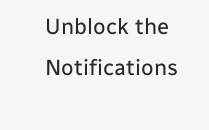Unblock the Notifications